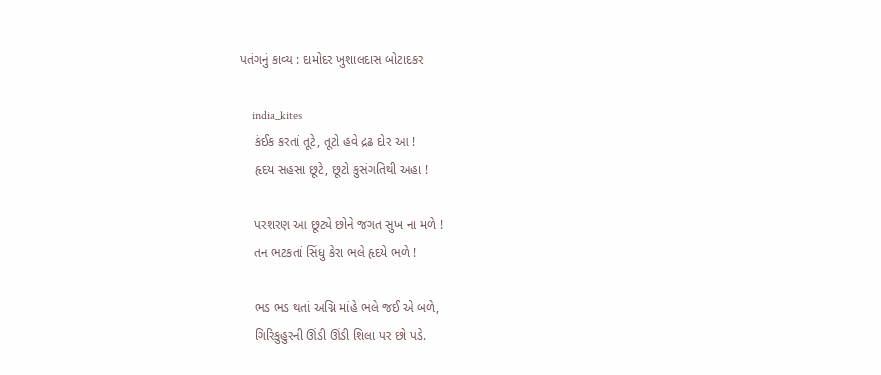પતંગનું કાવ્ય : દામોદર ખુશાલદાસ બોટાદકર

    india_kites
    કંઈક કરતાં તૂટે, તૂટો હવે દ્રઢ દોર આ !
    હૃદય સહસા છૂટે, છૂટો કુસંગતિથી અહા !

    પરશરણ આ છૂટ્યે છોને જગત સુખ ના મળે !
    તન ભટકતાં સિંધુ કેરા ભલે હૃદયે ભળે !

    ભડ ભડ થતાં અગ્નિ માંહે ભલે જઈ એ બળે,
    ગિરિકુહુરની ઊંડી ઊંડી શિલા પર છો પડે.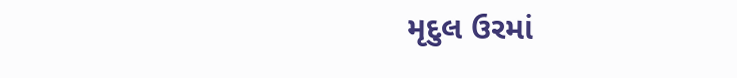મૃદુલ ઉરમાં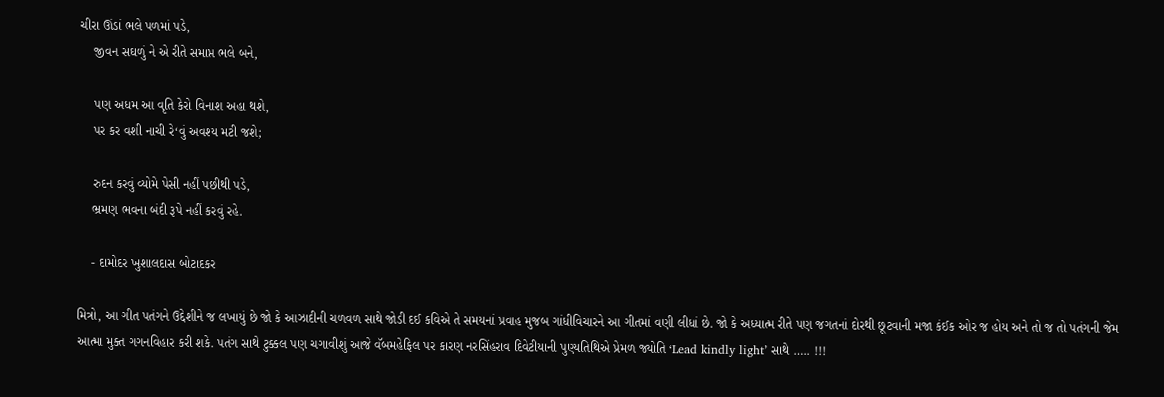ચીરા ઊંડાં ભલે પળમાં પડે,
    જીવન સઘળું ને એ રીતે સમાપ્ત ભલે બને,

    પણ અધમ આ વૃતિ કેરો વિનાશ અહા થશે,
    પર કર વશી નાચી રે‘વું અવશ્ય મટી જશે;

    રુદન કરવું વ્યોમે પેસી નહીં પછીથી પડે,
    ભ્રમણ ભવના બંદી રૂપે નહીં કરવું રહે.

    - દામોદર ખુશાલદાસ બોટાદકર

મિત્રો, આ ગીત પતંગને ઉદ્દેશીને જ લખાયું છે જો કે આઝાદીની ચળવળ સાથે જોડી દઈ કવિએ તે સમયનાં પ્રવાહ મુજબ ગાંધીવિચારને આ ગીતમાં વણી લીધાં છે. જો કે અધ્યાત્મ રીતે પણ જગતનાં દોરથી છૂટવાની મજા કંઈક ઓર જ હોય અને તો જ તો પતંગની જેમ આત્મા મુક્ત ગગનવિહાર કરી શકે. પતંગ સાથે ટુક્કલ પણ ચગાવીશું આજે વૅબમહેફિલ પર કારણ નરસિંહરાવ દિવેટીયાની પુણ્યતિથિએ પ્રેમળ જ્યોતિ ‘Lead kindly light’ સાથે ….. !!!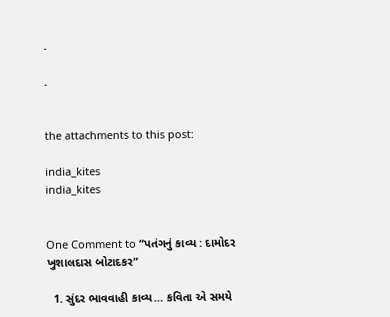.

.


the attachments to this post:

india_kites
india_kites


One Comment to “પતંગનું કાવ્ય : દામોદર ખુશાલદાસ બોટાદકર”

  1. સુંદર ભાવવાહી કાવ્ય… કવિતા એ સમયે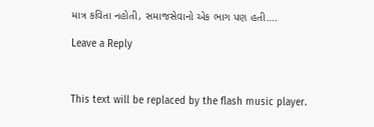માત્ર કવિતા નહોતી, સમાજસેવાનો એક ભાગ પણ હતી….

Leave a Reply



This text will be replaced by the flash music player.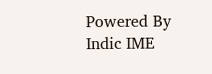Powered By Indic IME